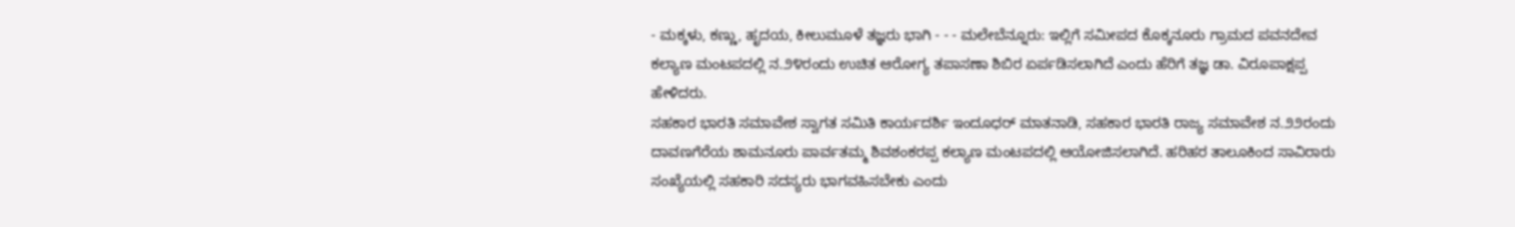- ಮಕ್ಕಳು, ಕಣ್ಣು, ಹೃದಯ, ಕೀಲುಮೂಳೆ ತಜ್ಞರು ಭಾಗಿ - - - ಮಲೇಬೆನ್ನೂರು: ಇಲ್ಲಿಗೆ ಸಮೀಪದ ಕೊಕ್ಕನೂರು ಗ್ರಾಮದ ಪವನದೇವ ಕಲ್ಯಾಣ ಮಂಟಪದಲ್ಲಿ ನ.೨೪ರಂದು ಉಚಿತ ಆರೋಗ್ಯ ತಪಾಸಣಾ ಶಿಬಿರ ಏರ್ಪಡಿಸಲಾಗಿದೆ ಎಂದು ಹೆರಿಗೆ ತಜ್ಞ ಡಾ. ವಿರೂಪಾಕ್ಷಪ್ಪ ಹೇಳಿದರು.
ಸಹಕಾರ ಭಾರತಿ ಸಮಾವೇಶ ಸ್ವಾಗತ ಸಮಿತಿ ಕಾರ್ಯದರ್ಶಿ ಇಂದೂಧರ್ ಮಾತನಾಡಿ, ಸಹಕಾರ ಭಾರತಿ ರಾಜ್ಯ ಸಮಾವೇಶ ನ.೨೨ರಂದು ದಾವಣಗೆರೆಯ ಶಾಮನೂರು ಪಾರ್ವತಮ್ಮ ಶಿವಶಂಕರಪ್ಪ ಕಲ್ಯಾಣ ಮಂಟಪದಲ್ಲಿ ಆಯೋಜಿಸಲಾಗಿದೆ. ಹರಿಹರ ತಾಲೂಕಿಂದ ಸಾವಿರಾರು ಸಂಖ್ಯೆಯಲ್ಲಿ ಸಹಕಾರಿ ಸದಸ್ಯರು ಭಾಗವಹಿಸಬೇಕು ಎಂದು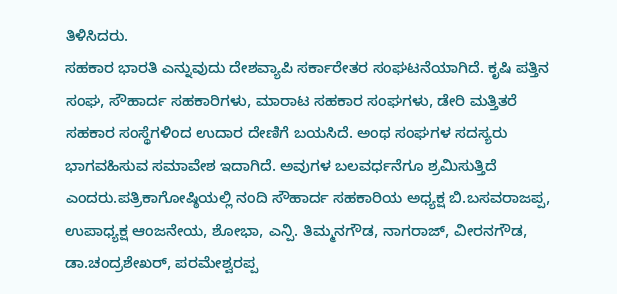ತಿಳಿಸಿದರು.
ಸಹಕಾರ ಭಾರತಿ ಎನ್ನುವುದು ದೇಶವ್ಯಾಪಿ ಸರ್ಕಾರೇತರ ಸಂಘಟನೆಯಾಗಿದೆ. ಕೃಷಿ ಪತ್ತಿನ ಸಂಘ, ಸೌಹಾರ್ದ ಸಹಕಾರಿಗಳು, ಮಾರಾಟ ಸಹಕಾರ ಸಂಘಗಳು, ಡೇರಿ ಮತ್ತಿತರೆ ಸಹಕಾರ ಸಂಸ್ಥೆಗಳಿಂದ ಉದಾರ ದೇಣಿಗೆ ಬಯಸಿದೆ. ಅಂಥ ಸಂಘಗಳ ಸದಸ್ಯರು ಭಾಗವಹಿಸುವ ಸಮಾವೇಶ ಇದಾಗಿದೆ. ಅವುಗಳ ಬಲವರ್ಧನೆಗೂ ಶ್ರಮಿಸುತ್ತಿದೆ ಎಂದರು.ಪತ್ರಿಕಾಗೋಷ್ಠಿಯಲ್ಲಿ ನಂದಿ ಸೌಹಾರ್ದ ಸಹಕಾರಿಯ ಅಧ್ಯಕ್ಷ ಬಿ.ಬಸವರಾಜಪ್ಪ, ಉಪಾಧ್ಯಕ್ಷ ಆಂಜನೇಯ, ಶೋಭಾ, ಎನ್ಪಿ. ತಿಮ್ಮನಗೌಡ, ನಾಗರಾಜ್, ವೀರನಗೌಡ, ಡಾ.ಚಂದ್ರಶೇಖರ್, ಪರಮೇಶ್ವರಪ್ಪ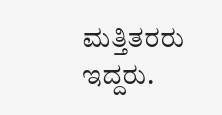ಮತ್ತಿತರರು ಇದ್ದರು.